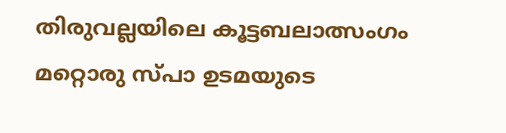തിരുവല്ലയിലെ കൂട്ടബലാത്സംഗം മറ്റൊരു സ്പാ ഉടമയുടെ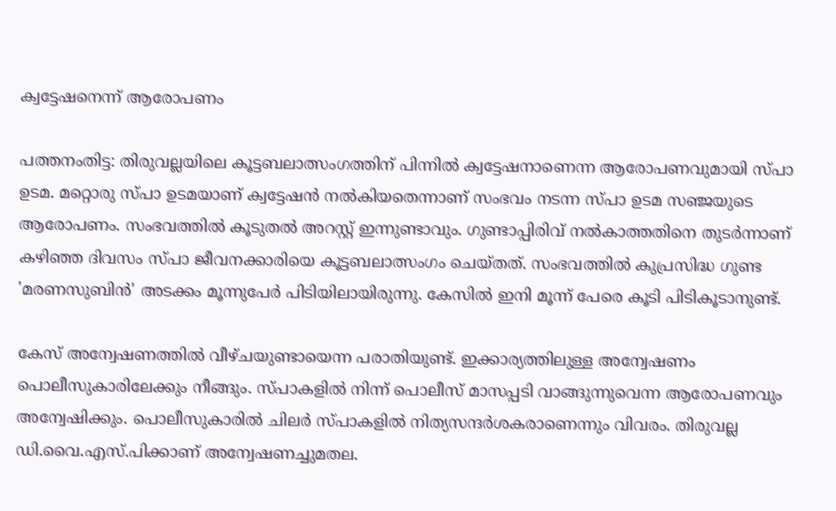ക്വട്ടേഷനെന്ന് ആരോപണം

പത്തനംതിട്ട: തിരുവല്ലയിലെ കൂട്ടബലാത്സംഗത്തിന് പിന്നിൽ ക്വട്ടേഷനാണെന്ന ആരോപണവുമായി സ്പാ ഉടമ. മറ്റൊരു സ്പാ ഉടമയാണ് ക്വട്ടേഷൻ നൽകിയതെന്നാണ് സംഭവം നടന്ന സ്പാ ഉടമ സഞ്ജയുടെ ആരോപണം. സംഭവത്തിൽ കൂടുതൽ അറസ്റ്റ് ഇന്നുണ്ടാവും. ഗുണ്ടാപ്പിരിവ് നൽകാത്തതിനെ തുടര്‍ന്നാണ് കഴിഞ്ഞ ദിവസം സ്പാ ജീവനക്കാരിയെ കൂട്ടബലാത്സംഗം ചെയ്തത്. സംഭവത്തിൽ കുപ്രസിദ്ധ ഗുണ്ട 'മരണസുബിൻ' അടക്കം മൂന്നുപേർ പിടിയിലായിരുന്നു. കേസിൽ ഇനി മൂന്ന് പേരെ കൂടി പിടികൂടാനുണ്ട്.

കേസ് അന്വേഷണത്തിൽ വീഴ്ചയുണ്ടായെന്ന പരാതിയുണ്ട്. ഇക്കാര്യത്തിലുള്ള അന്വേഷണം പൊലീസുകാരിലേക്കും നീങ്ങും. സ്പാകളിൽ നിന്ന് പൊലീസ് മാസപ്പടി വാങ്ങുന്നുവെന്ന ആരോപണവും അന്വേഷിക്കും. പൊലീസുകാരിൽ ചിലർ സ്പാകളിൽ നിത്യസന്ദർശകരാണെന്നും വിവരം. തിരുവല്ല ഡി.വൈ.എസ്.പിക്കാണ് അന്വേഷണച്ചുമതല.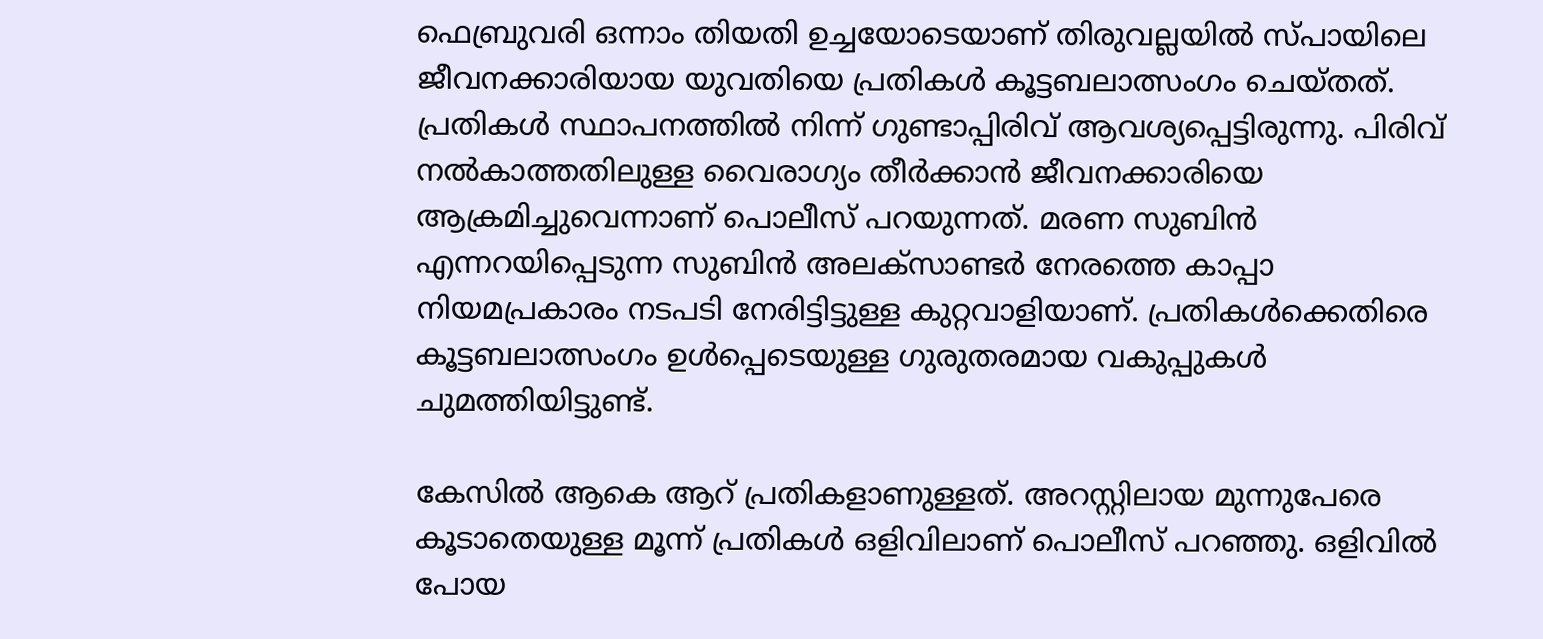ഫെബ്രുവരി ഒന്നാം തിയതി ഉച്ചയോടെയാണ് തിരുവല്ലയിൽ സ്പായിലെ ജീവനക്കാരിയായ യുവതിയെ പ്രതികൾ കൂട്ടബലാത്സംഗം ചെയ്തത്. പ്രതികൾ സ്ഥാപനത്തിൽ നിന്ന് ഗുണ്ടാപ്പിരിവ് ആവശ്യപ്പെട്ടിരുന്നു. പിരിവ് നൽകാത്തതിലുള്ള വൈരാഗ്യം തീർക്കാൻ ജീവനക്കാരിയെ ആക്രമിച്ചുവെന്നാണ് പൊലീസ് പറയുന്നത്. മരണ സുബിൻ എന്നറയിപ്പെടുന്ന സുബിൻ അലക്സാണ്ടർ നേരത്തെ കാപ്പാ നിയമപ്രകാരം നടപടി നേരിട്ടിട്ടുള്ള കുറ്റവാളിയാണ്. പ്രതികൾക്കെതിരെ കൂട്ടബലാത്സംഗം ഉൾപ്പെടെയുള്ള ഗുരുതരമായ വകുപ്പുകൾ ചുമത്തിയിട്ടുണ്ട്.

കേസിൽ ആകെ ആറ് പ്രതികളാണുള്ളത്. അറസ്റ്റിലായ മുന്നുപേരെ കൂടാതെയുള്ള മൂന്ന് പ്രതികൾ ഒളിവിലാണ് പൊലീസ് പറഞ്ഞു. ഒളിവിൽ പോയ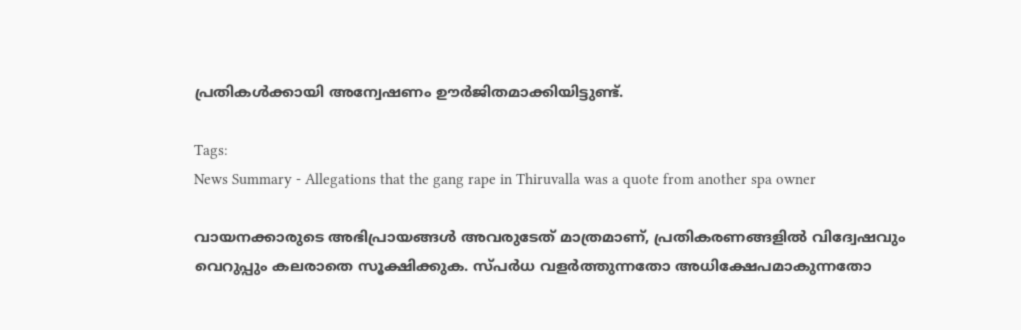പ്രതികൾക്കായി അന്വേഷണം ഊർജിതമാക്കിയിട്ടുണ്ട്.

Tags:
News Summary - Allegations that the gang rape in Thiruvalla was a quote from another spa owner

വായനക്കാരുടെ അഭിപ്രായങ്ങള്‍ അവരുടേത് മാത്രമാണ്, പ്രതികരണങ്ങളിൽ വിദ്വേഷവും വെറുപ്പും കലരാതെ സൂക്ഷിക്കുക. സ്പർധ വളർത്തുന്നതോ അധിക്ഷേപമാകുന്നതോ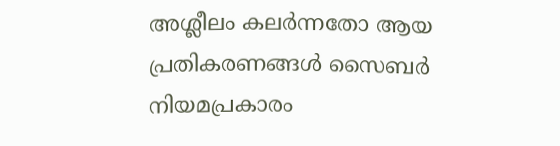അശ്ലീലം കലർന്നതോ ആയ പ്രതികരണങ്ങൾ സൈബർ നിയമപ്രകാരം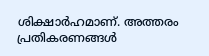ശിക്ഷാർഹമാണ്. അത്തരം പ്രതികരണങ്ങൾ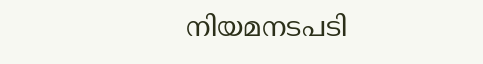നിയമനടപടി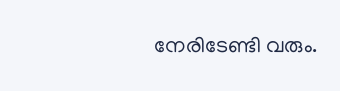നേരിടേണ്ടി വരും.